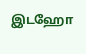இடஹோ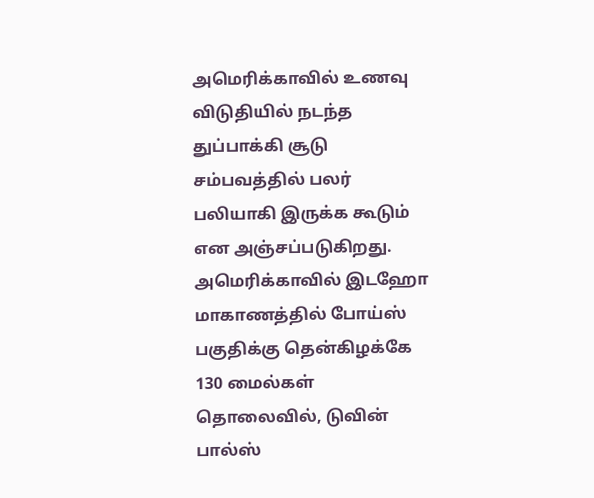அமெரிக்காவில் உணவு விடுதியில் நடந்த துப்பாக்கி சூடு சம்பவத்தில் பலர் பலியாகி இருக்க கூடும் என அஞ்சப்படுகிறது. அமெரிக்காவில் இடஹோ மாகாணத்தில் போய்ஸ் பகுதிக்கு தென்கிழக்கே 130 மைல்கள் தொலைவில், டுவின் பால்ஸ்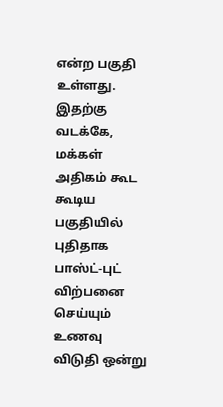என்ற பகுதி உள்ளது. இதற்கு வடக்கே, மக்கள் அதிகம் கூட கூடிய பகுதியில் புதிதாக பாஸ்ட்-புட் விற்பனை செய்யும் உணவு விடுதி ஒன்று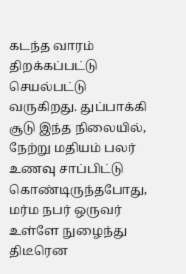கடந்த வாரம் திறக்கப்பட்டு செயல்பட்டு வருகிறது. துப்பாக்கி சூடு இந்த நிலையில், நேற்று மதியம் பலர் உணவு சாப்பிட்டு கொண்டிருந்தபோது, மர்ம நபர் ஒருவர் உள்ளே நுழைந்து திடீரென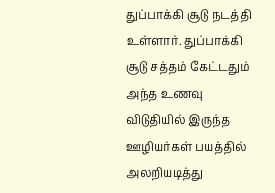துப்பாக்கி சூடு நடத்தி உள்ளார். துப்பாக்கி சூடு சத்தம் கேட்டதும் அந்த உணவு விடுதியில் இருந்த ஊழியர்கள் பயத்தில் அலறியடித்து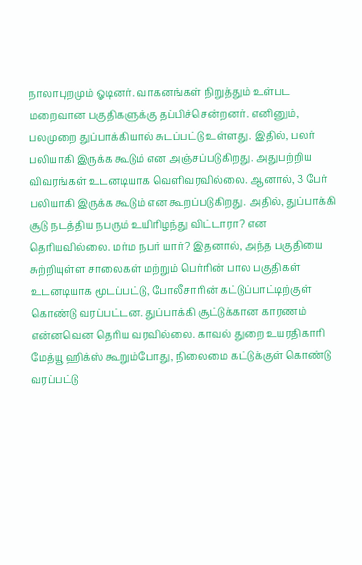நாலாபுறமும் ஓடினர். வாகனங்கள் நிறுத்தும் உள்பட மறைவான பகுதிகளுக்கு தப்பிச்சென்றனர். எனினும், பலமுறை துப்பாக்கியால் சுடப்பட்டு உள்ளது. இதில், பலர் பலியாகி இருக்க கூடும் என அஞ்சப்படுகிறது. அதுபற்றிய விவரங்கள் உடனடியாக வெளிவரவில்லை. ஆனால், 3 பேர் பலியாகி இருக்க கூடும் என கூறப்படுகிறது. அதில், துப்பாக்கி சூடு நடத்திய நபரும் உயிரிழந்து விட்டாரா? என தெரியவில்லை. மர்ம நபர் யார்? இதனால், அந்த பகுதியை சுற்றியுள்ள சாலைகள் மற்றும் பெர்ரின் பால பகுதிகள் உடனடியாக மூடப்பட்டு, போலீசாரின் கட்டுப்பாட்டிற்குள் கொண்டு வரப்பட்டன. துப்பாக்கி சூட்டுக்கான காரணம் என்னவென தெரிய வரவில்லை. காவல் துறை உயரதிகாரி மேத்யூ ஹிக்ஸ் கூறும்போது, நிலைமை கட்டுக்குள் கொண்டு வரப்பட்டு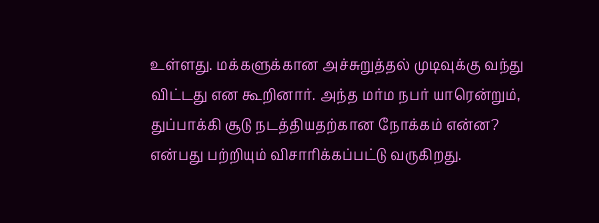உள்ளது. மக்களுக்கான அச்சுறுத்தல் முடிவுக்கு வந்து விட்டது என கூறினார். அந்த மர்ம நபர் யாரென்றும், துப்பாக்கி சூடு நடத்தியதற்கான நோக்கம் என்ன? என்பது பற்றியும் விசாரிக்கப்பட்டு வருகிறது.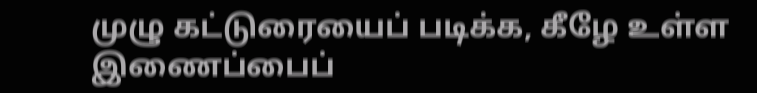முழு கட்டுரையைப் படிக்க, கீழே உள்ள இணைப்பைப்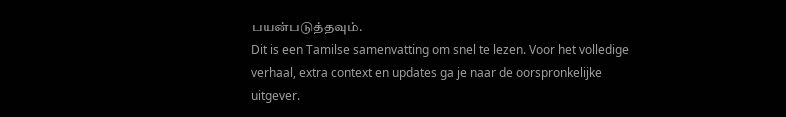பயன்படுத்தவும்.
Dit is een Tamilse samenvatting om snel te lezen. Voor het volledige verhaal, extra context en updates ga je naar de oorspronkelijke uitgever.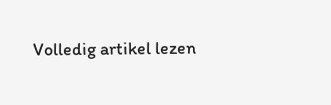Volledig artikel lezen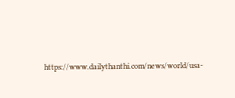https://www.dailythanthi.com/news/world/usa-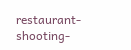restaurant-shooting-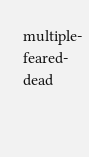multiple-feared-dead